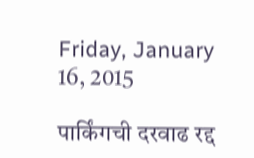Friday, January 16, 2015

पार्किंगची दरवाढ रद्द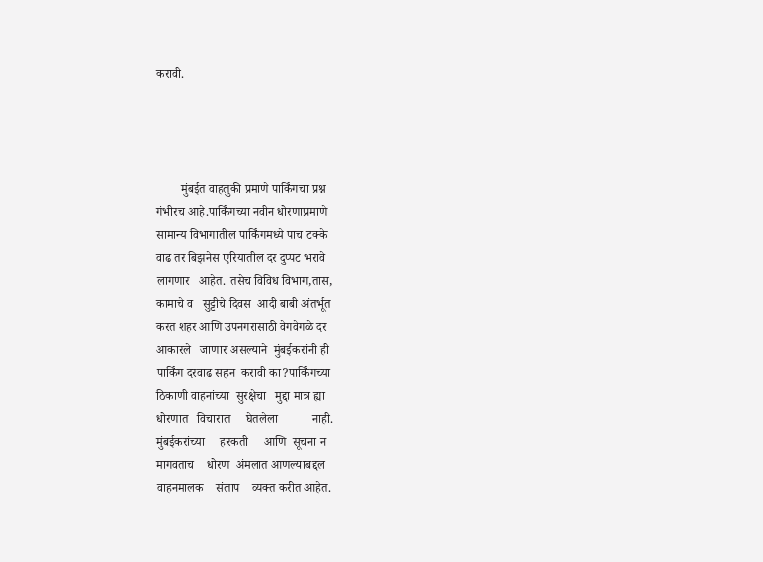करावी.




        मुंबईत वाहतुकी प्रमाणे पार्किंगचा प्रश्न
गंभीरच आहे.पार्किंगच्या नवीन धोरणाप्रमाणे
सामान्य विभागातील पार्किंगमध्ये पाच टक्के
वाढ तर बिझनेस एरियातील दर दुप्पट भरावे
लागणार   आहेत. तसेच विविध विभाग,तास,
कामाचे व   सुट्टीचे दिवस  आदी बाबी अंतर्भूत
करत शहर आणि उपनगरासाठी वेगवेगळे दर
आकारले   जाणार असल्याने  मुंबईकरांनी ही
पार्किंग दरवाढ सहन  करावी का?पार्किंगच्या
ठिकाणी वाहनांच्या  सुरक्षेचा   मुद्दा मात्र ह्या
धोरणात   विचारात     घेतलेला           नाही.
मुंबईकरांच्या     हरकती     आणि  सूचना न
मागवताच    धोरण  अंमलात आणल्याबद्दल
वाहनमालक    संताप    व्यक्त करीत आहेत.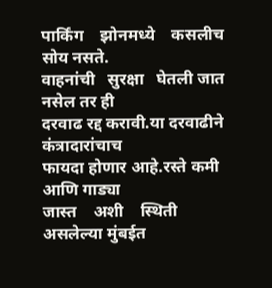पार्किंग    झोनमध्ये    कसलीच  सोय नसते.
वाहनांची   सुरक्षा   घेतली जात नसेल तर ही
दरवाढ रद्द करावी.या दरवाढीने कंत्रादारांचाच
फायदा होणार आहे.रस्ते कमी  आणि गाड्या
जास्त    अशी    स्थिती    असलेल्या मुंबईत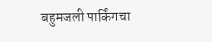बहुमजली पार्किंगचा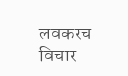लवकरच विचार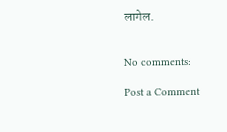लागेल.


No comments:

Post a Comment